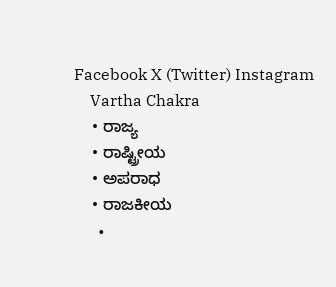Facebook X (Twitter) Instagram
    Vartha Chakra
    • ರಾಜ್ಯ
    • ರಾಷ್ಟ್ರೀಯ
    • ಅಪರಾಧ
    • ರಾಜಕೀಯ
      •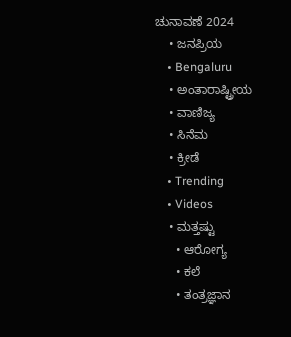ಚುನಾವಣೆ 2024
    • ಜನಪ್ರಿಯ
    • Bengaluru
    • ಅಂತಾರಾಷ್ಟ್ರೀಯ
    • ವಾಣಿಜ್ಯ
    • ಸಿನೆಮ
    • ಕ್ರೀಡೆ
    • Trending
    • Videos
    • ಮತ್ತಷ್ಟು
      • ಆರೋಗ್ಯ
      • ಕಲೆ
      • ತಂತ್ರಜ್ಞಾನ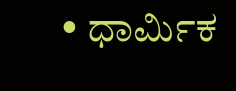• ಧಾರ್ಮಿಕ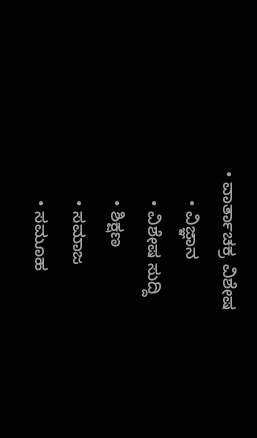• ವಾರ್ತಾಚಕ್ರ ವಿಶೇಷ
      • ವಿಜ್ಞಾನ
      • ವಿಶೇಷ ಸುದ್ದಿ
      • ಶಿಕ್ಷಣ
      • ಸಮಾಜ
      • ಸಮೂಹ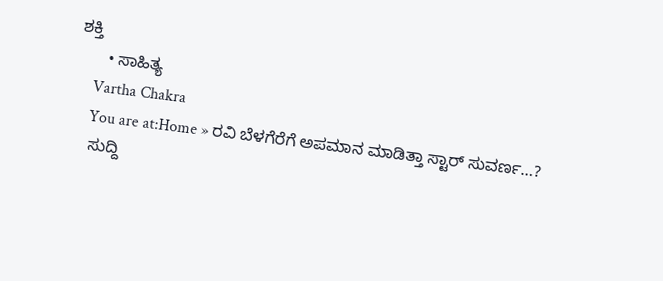ಶಕ್ತಿ
      • ಸಾಹಿತ್ಯ
    Vartha Chakra
    You are at:Home » ರವಿ ಬೆಳಗೆರೆಗೆ ಅಪಮಾನ ಮಾಡಿತ್ತಾ ಸ್ಟಾರ್ ಸುವರ್ಣ…?
    ಸುದ್ದಿ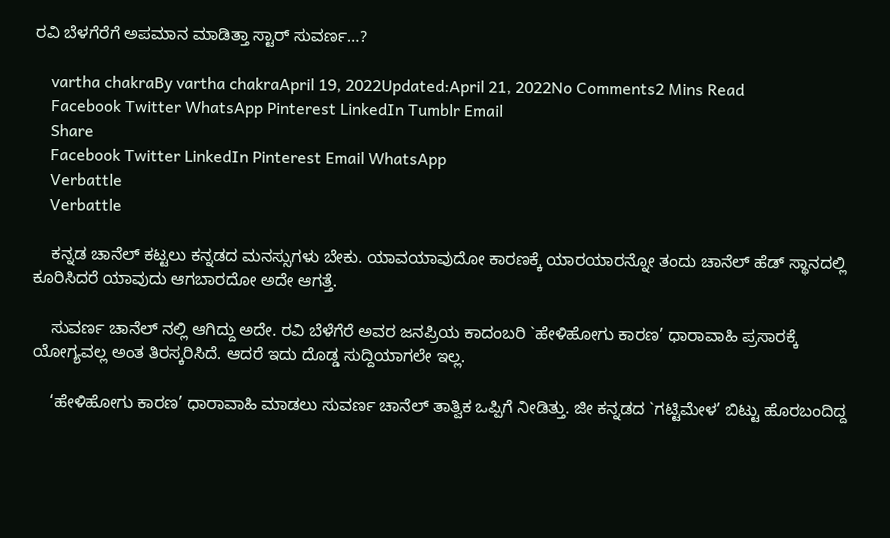ರವಿ ಬೆಳಗೆರೆಗೆ ಅಪಮಾನ ಮಾಡಿತ್ತಾ ಸ್ಟಾರ್ ಸುವರ್ಣ…?

    vartha chakraBy vartha chakraApril 19, 2022Updated:April 21, 2022No Comments2 Mins Read
    Facebook Twitter WhatsApp Pinterest LinkedIn Tumblr Email
    Share
    Facebook Twitter LinkedIn Pinterest Email WhatsApp
    Verbattle
    Verbattle

    ಕನ್ನಡ ಚಾನೆಲ್ ಕಟ್ಟಲು ಕನ್ನಡದ ಮನಸ್ಸುಗಳು ಬೇಕು. ಯಾವಯಾವುದೋ ಕಾರಣಕ್ಕೆ ಯಾರಯಾರನ್ನೋ ತಂದು ಚಾನೆಲ್ ಹೆಡ್ ಸ್ಥಾನದಲ್ಲಿ ಕೂರಿಸಿದರೆ ಯಾವುದು ಆಗಬಾರದೋ ಅದೇ ಆಗತ್ತೆ.

    ಸುವರ್ಣ ಚಾನೆಲ್ ನಲ್ಲಿ ಆಗಿದ್ದು ಅದೇ. ರವಿ ಬೆಳೆಗೆರೆ ಅವರ ಜನಪ್ರಿಯ ಕಾದಂಬರಿ `ಹೇಳಿಹೋಗು ಕಾರಣ’ ಧಾರಾವಾಹಿ ಪ್ರಸಾರಕ್ಕೆ ಯೋಗ್ಯವಲ್ಲ ಅಂತ ತಿರಸ್ಕರಿಸಿದೆ. ಆದರೆ ಇದು ದೊಡ್ಡ ಸುದ್ದಿಯಾಗಲೇ ಇಲ್ಲ.

    ‘ಹೇಳಿಹೋಗು ಕಾರಣ’ ಧಾರಾವಾಹಿ ಮಾಡಲು ಸುವರ್ಣ ಚಾನೆಲ್ ತಾತ್ವಿಕ ಒಪ್ಪಿಗೆ ನೀಡಿತ್ತು. ಜೀ ಕನ್ನಡದ `ಗಟ್ಟಿಮೇಳ’ ಬಿಟ್ಟು ಹೊರಬಂದಿದ್ದ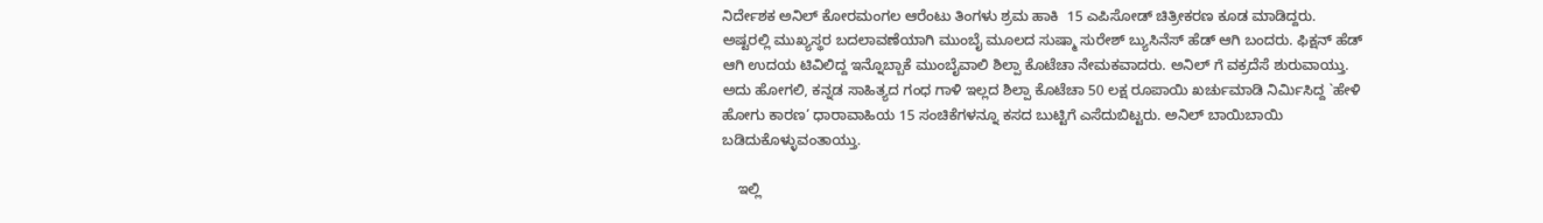ನಿರ್ದೇಶಕ ಅನಿಲ್ ಕೋರಮಂಗಲ ಆರೆಂಟು ತಿಂಗಳು ಶ್ರಮ ಹಾಕಿ  15 ಎಪಿಸೋಡ್ ಚಿತ್ರೀಕರಣ ಕೂಡ ಮಾಡಿದ್ದರು. ಅಷ್ಟರಲ್ಲಿ ಮುಖ್ಯಸ್ಥರ ಬದಲಾವಣೆಯಾಗಿ ಮುಂಬೈ ಮೂಲದ ಸುಷ್ಮಾ ಸುರೇಶ್ ಬ್ಯುಸಿನೆಸ್ ಹೆಡ್ ಆಗಿ ಬಂದರು. ಫಿಕ್ಷನ್ ಹೆಡ್ ಆಗಿ ಉದಯ ಟಿವಿಲಿದ್ದ ಇನ್ನೊಬ್ಬಾಕೆ ಮುಂಬೈವಾಲಿ ಶಿಲ್ಪಾ ಕೊಟೆಚಾ ನೇಮಕವಾದರು. ಅನಿಲ್ ಗೆ ವಕ್ರದೆಸೆ ಶುರುವಾಯ್ತು. ಅದು ಹೋಗಲಿ, ಕನ್ನಡ ಸಾಹಿತ್ಯದ ಗಂಧ ಗಾಳಿ ಇಲ್ಲದ ಶಿಲ್ಪಾ ಕೊಟೆಚಾ 50 ಲಕ್ಷ ರೂಪಾಯಿ ಖರ್ಚುಮಾಡಿ ನಿರ್ಮಿಸಿದ್ದ `ಹೇಳಿ ಹೋಗು ಕಾರಣ’ ಧಾರಾವಾಹಿಯ 15 ಸಂಚಿಕೆಗಳನ್ನೂ ಕಸದ ಬುಟ್ಟಿಗೆ ಎಸೆದುಬಿಟ್ಟರು. ಅನಿಲ್ ಬಾಯಿಬಾಯಿ ಬಡಿದುಕೊಳ್ಳುವಂತಾಯ್ತು.

    ಇಲ್ಲಿ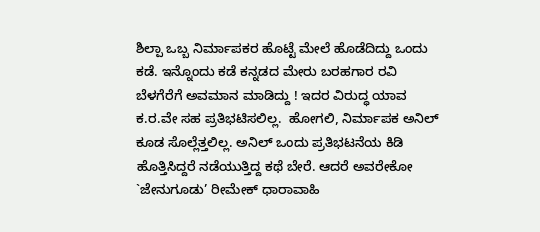ಶಿಲ್ಪಾ ಒಬ್ಬ ನಿರ್ಮಾಪಕರ ಹೊಟ್ಟೆ ಮೇಲೆ ಹೊಡೆದಿದ್ದು ಒಂದು ಕಡೆ. ಇನ್ನೊಂದು ಕಡೆ ಕನ್ನಡದ ಮೇರು ಬರಹಗಾರ ರವಿ ಬೆಳಗೆರೆಗೆ ಅವಮಾನ ಮಾಡಿದ್ದು ! ಇದರ ವಿರುದ್ಧ ಯಾವ ಕ.ರ.ವೇ ಸಹ ಪ್ರತಿಭಟಿಸಲಿಲ್ಲ.  ಹೋಗಲಿ, ನಿರ್ಮಾಪಕ ಅನಿಲ್ ಕೂಡ ಸೊಲ್ಲೆತ್ತಲಿಲ್ಲ. ಅನಿಲ್ ಒಂದು ಪ್ರತಿಭಟನೆಯ ಕಿಡಿ ಹೊತ್ತಿಸಿದ್ದರೆ ನಡೆಯುತ್ತಿದ್ದ ಕಥೆ ಬೇರೆ. ಆದರೆ ಅವರೇಕೋ `ಜೇನುಗೂಡು’ ರೀಮೇಕ್ ಧಾರಾವಾಹಿ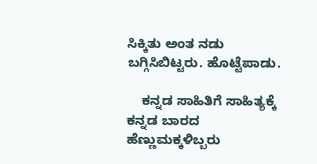ಸಿಕ್ಕಿತು ಅಂತ ನಡು ಬಗ್ಗಿಸಿಬಿಟ್ಟರು. ಹೊಟ್ಟೆಪಾಡು.

    ಕನ್ನಡ ಸಾಹಿತಿಗೆ ಸಾಹಿತ್ಯಕ್ಕೆ ಕನ್ನಡ ಬಾರದ ಹೆಣ್ಣುಮಕ್ಕಳಿಬ್ಬರು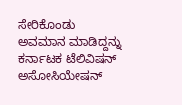ಸೇರಿಕೊಂಡು ಅವಮಾನ ಮಾಡಿದ್ದನ್ನು ಕರ್ನಾಟಕ ಟೆಲಿವಿಷನ್ ಅಸೋಸಿಯೇಷನ್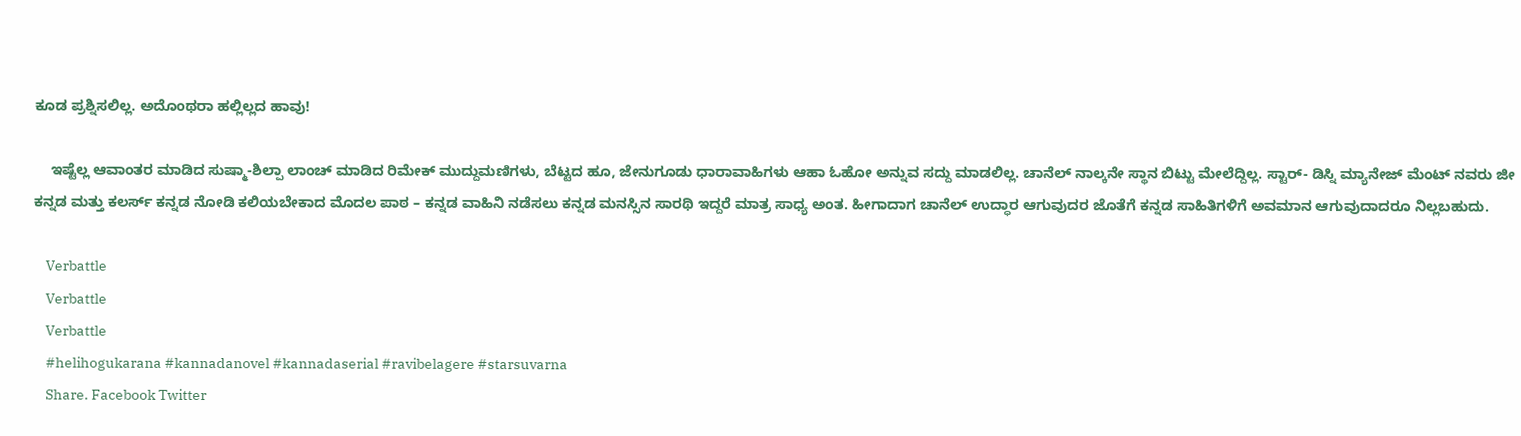ಕೂಡ ಪ್ರಶ್ನಿಸಲಿಲ್ಲ. ಅದೊಂಥರಾ ಹಲ್ಲಿಲ್ಲದ ಹಾವು!

    ಇಷ್ಟೆಲ್ಲ ಆವಾಂತರ ಮಾಡಿದ ಸುಷ್ಮಾ-ಶಿಲ್ಪಾ ಲಾಂಚ್ ಮಾಡಿದ ರಿಮೇಕ್ ಮುದ್ದುಮಣಿಗಳು, ಬೆಟ್ಟದ ಹೂ, ಜೇನುಗೂಡು ಧಾರಾವಾಹಿಗಳು ಆಹಾ ಓಹೋ ಅನ್ನುವ ಸದ್ದು ಮಾಡಲಿಲ್ಲ. ಚಾನೆಲ್ ನಾಲ್ಕನೇ ಸ್ಥಾನ ಬಿಟ್ಟು ಮೇಲೆದ್ದಿಲ್ಲ. ಸ್ಟಾರ್- ಡಿಸ್ನಿ ಮ್ಯಾನೇಜ್ ಮೆಂಟ್ ನವರು ಜೀ ಕನ್ನಡ ಮತ್ತು ಕಲರ್ಸ್ ಕನ್ನಡ ನೋಡಿ ಕಲಿಯಬೇಕಾದ ಮೊದಲ ಪಾಠ – ಕನ್ನಡ ವಾಹಿನಿ ನಡೆಸಲು ಕನ್ನಡ ಮನಸ್ಸಿನ ಸಾರಥಿ ಇದ್ದರೆ ಮಾತ್ರ ಸಾಧ್ಯ ಅಂತ. ಹೀಗಾದಾಗ ಚಾನೆಲ್ ಉದ್ಧಾರ ಆಗುವುದರ ಜೊತೆಗೆ ಕನ್ನಡ ಸಾಹಿತಿಗಳಿಗೆ ಅವಮಾನ ಆಗುವುದಾದರೂ ನಿಲ್ಲಬಹುದು.

    Verbattle
    Verbattle
    Verbattle
    #helihogukarana #kannadanovel #kannadaserial #ravibelagere #starsuvarna
    Share. Facebook Twitter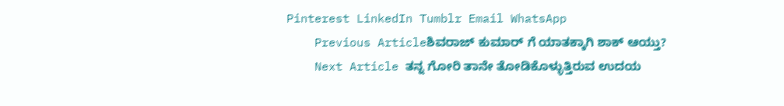Pinterest LinkedIn Tumblr Email WhatsApp
    Previous Articleಶಿವರಾಜ್ ಕುಮಾರ್ ಗೆ ಯಾತಕ್ಕಾಗಿ ಶಾಕ್ ಆಯ್ತು?
    Next Article ತನ್ನ ಗೋರಿ ತಾನೇ ತೋಡಿಕೊಳ್ಳುತ್ತಿರುವ ಉದಯ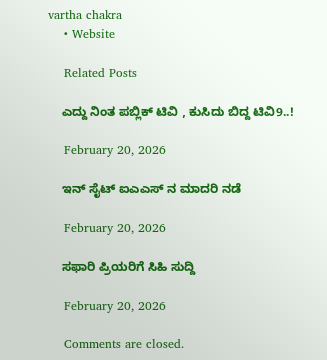vartha chakra
    • Website

    Related Posts

    ಎದ್ದು ನಿಂತ ಪಬ್ಲಿಕ್ ಟಿವಿ , ಕುಸಿದು ಬಿದ್ದ ಟಿವಿ9..!

    February 20, 2026

    ಇನ್ ಸೈಟ್ ಐಎಎಸ್ ನ ಮಾದರಿ ನಡೆ

    February 20, 2026

    ಸಫಾರಿ ಪ್ರಿಯರಿಗೆ ಸಿಹಿ ಸುದ್ದಿ

    February 20, 2026

    Comments are closed.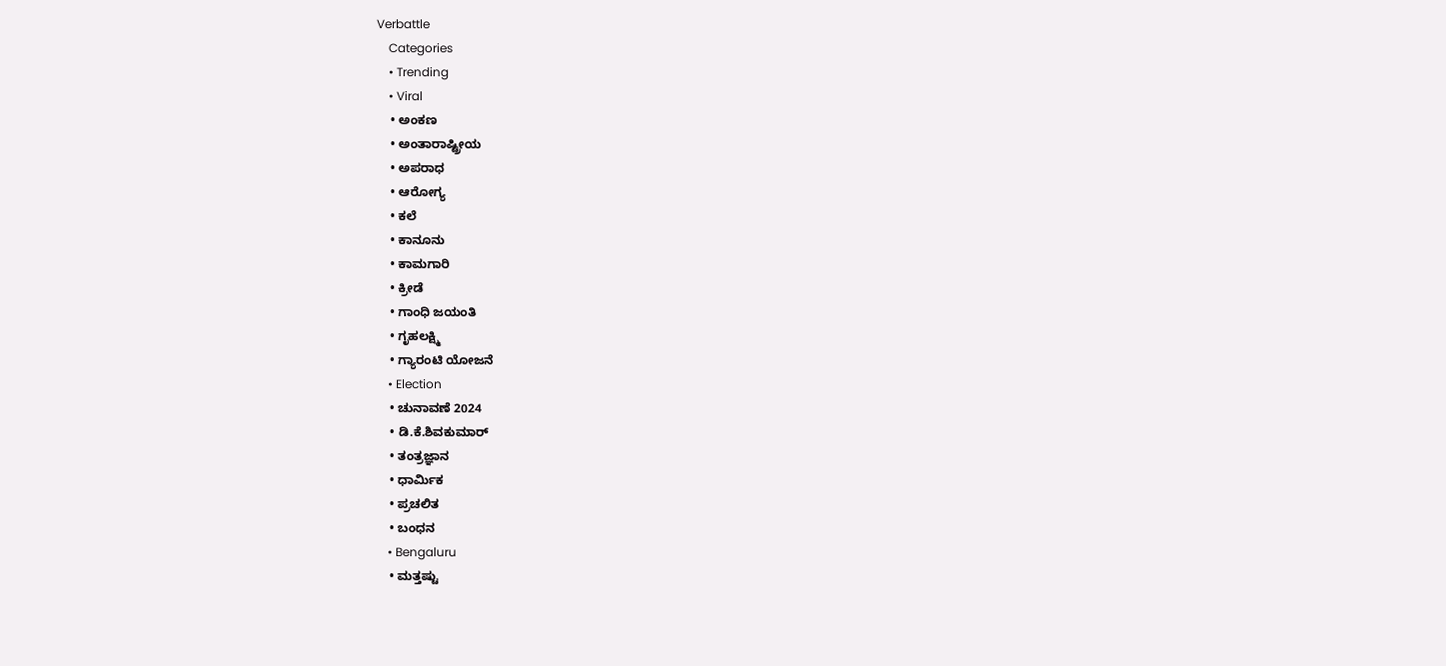Verbattle
    Categories
    • Trending
    • Viral
    • ಅಂಕಣ
    • ಅಂತಾರಾಷ್ಟ್ರೀಯ
    • ಅಪರಾಧ
    • ಆರೋಗ್ಯ
    • ಕಲೆ
    • ಕಾನೂನು
    • ಕಾಮಗಾರಿ
    • ಕ್ರೀಡೆ
    • ಗಾಂಧಿ ಜಯಂತಿ
    • ಗೃಹಲಕ್ಷ್ಮಿ
    • ಗ್ಯಾರಂಟಿ ಯೋಜನೆ
    • Election
    • ಚುನಾವಣೆ 2024
    • ಡಿ.ಕೆ.ಶಿವಕುಮಾರ್
    • ತಂತ್ರಜ್ಞಾನ
    • ಧಾರ್ಮಿಕ
    • ಪ್ರಚಲಿತ
    • ಬಂಧನ
    • Bengaluru
    • ಮತ್ತಷ್ಟು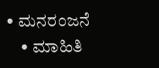• ಮನರಂಜನೆ
    • ಮಾಹಿತಿ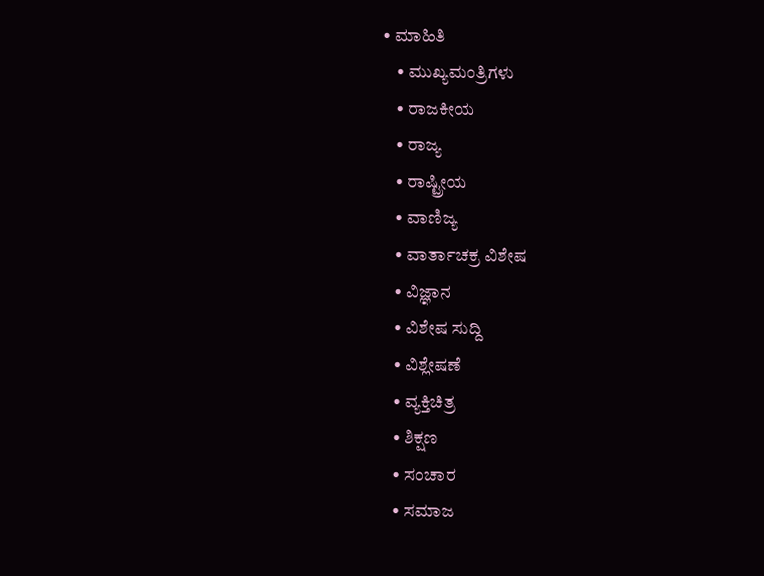• ಮಾಹಿತಿ
    • ಮುಖ್ಯಮಂತ್ರಿಗಳು
    • ರಾಜಕೀಯ
    • ರಾಜ್ಯ
    • ರಾಷ್ಟ್ರೀಯ
    • ವಾಣಿಜ್ಯ
    • ವಾರ್ತಾಚಕ್ರ ವಿಶೇಷ
    • ವಿಜ್ಞಾನ
    • ವಿಶೇಷ ಸುದ್ದಿ
    • ವಿಶ್ಲೇಷಣೆ
    • ವ್ಯಕ್ತಿಚಿತ್ರ
    • ಶಿಕ್ಷಣ
    • ಸಂಚಾರ
    • ಸಮಾಜ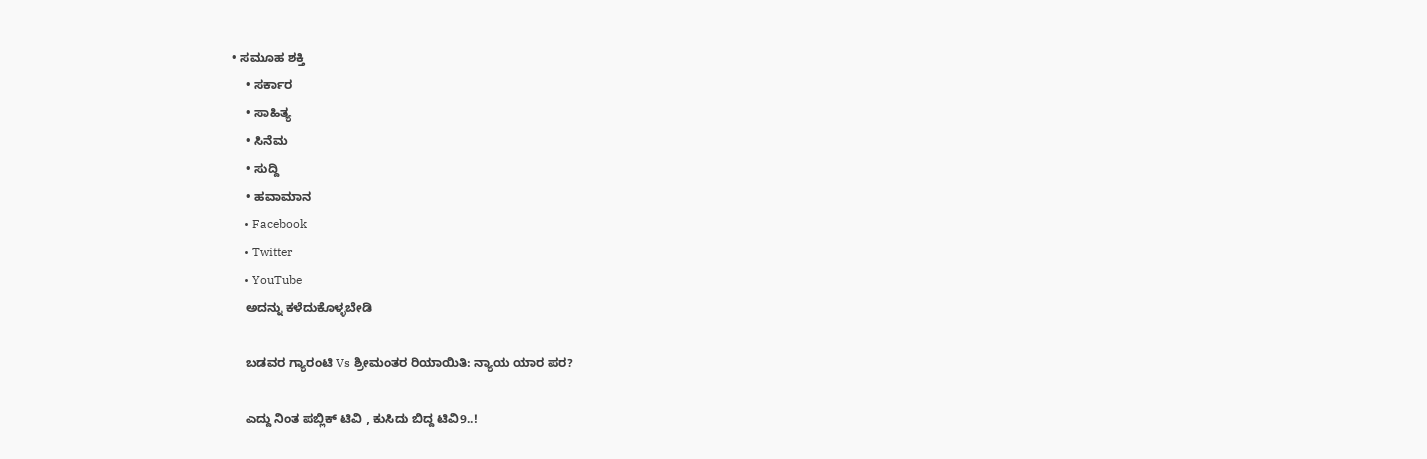• ಸಮೂಹ ಶಕ್ತಿ
    • ಸರ್ಕಾರ
    • ಸಾಹಿತ್ಯ
    • ಸಿನೆಮ
    • ಸುದ್ದಿ
    • ಹವಾಮಾನ
    • Facebook
    • Twitter
    • YouTube
    ಅದನ್ನು ಕಳೆದುಕೊಳ್ಳಬೇಡಿ

    ಬಡವರ ಗ್ಯಾರಂಟಿ Vs ಶ್ರೀಮಂತರ ರಿಯಾಯಿತಿ: ನ್ಯಾಯ ಯಾರ ಪರ?

    ಎದ್ದು ನಿಂತ ಪಬ್ಲಿಕ್ ಟಿವಿ , ಕುಸಿದು ಬಿದ್ದ ಟಿವಿ9..!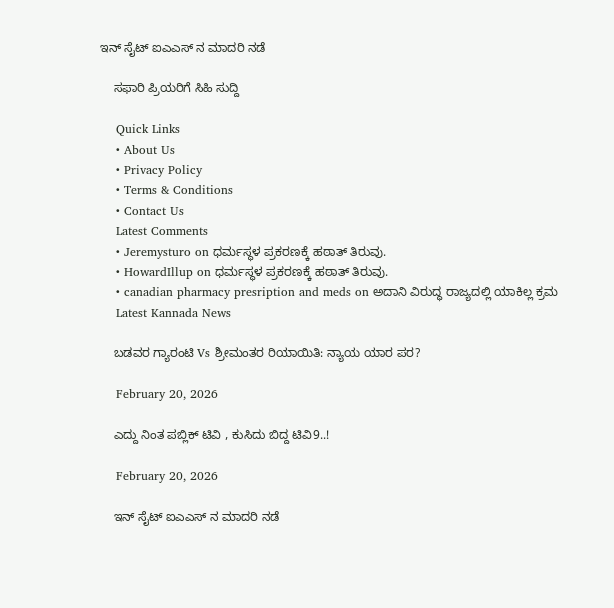ಇನ್ ಸೈಟ್ ಐಎಎಸ್ ನ ಮಾದರಿ ನಡೆ

    ಸಫಾರಿ ಪ್ರಿಯರಿಗೆ ಸಿಹಿ ಸುದ್ದಿ

    Quick Links
    • About Us
    • Privacy Policy
    • Terms & Conditions
    • Contact Us
    Latest Comments
    • Jeremysturo on ಧರ್ಮಸ್ಥಳ ಪ್ರಕರಣಕ್ಕೆ ಹಠಾತ್ ತಿರುವು.
    • HowardIllup on ಧರ್ಮಸ್ಥಳ ಪ್ರಕರಣಕ್ಕೆ ಹಠಾತ್ ತಿರುವು.
    • canadian pharmacy presription and meds on ಅದಾನಿ ವಿರುದ್ಧ ರಾಜ್ಯದಲ್ಲಿ ಯಾಕಿಲ್ಲ ಕ್ರಮ
    Latest Kannada News

    ಬಡವರ ಗ್ಯಾರಂಟಿ Vs ಶ್ರೀಮಂತರ ರಿಯಾಯಿತಿ: ನ್ಯಾಯ ಯಾರ ಪರ?

    February 20, 2026

    ಎದ್ದು ನಿಂತ ಪಬ್ಲಿಕ್ ಟಿವಿ , ಕುಸಿದು ಬಿದ್ದ ಟಿವಿ9..!

    February 20, 2026

    ಇನ್ ಸೈಟ್ ಐಎಎಸ್ ನ ಮಾದರಿ ನಡೆ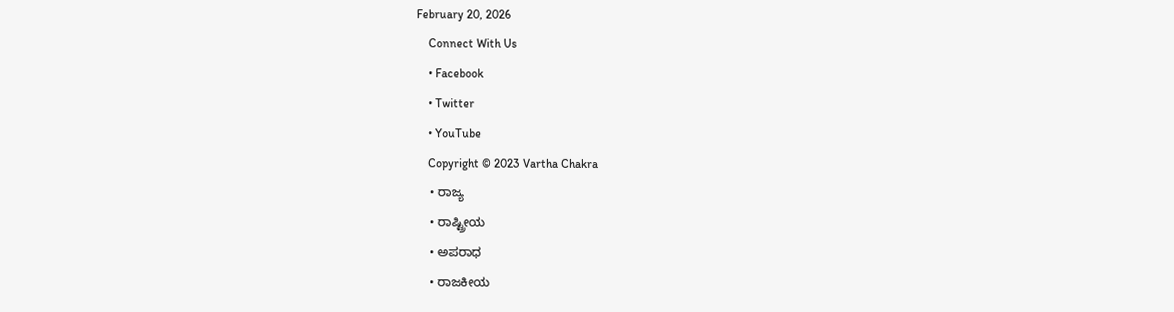February 20, 2026
    Connect With Us
    • Facebook
    • Twitter
    • YouTube
    Copyright © 2023 Vartha Chakra
    • ರಾಜ್ಯ
    • ರಾಷ್ಟ್ರೀಯ
    • ಅಪರಾಧ
    • ರಾಜಕೀಯ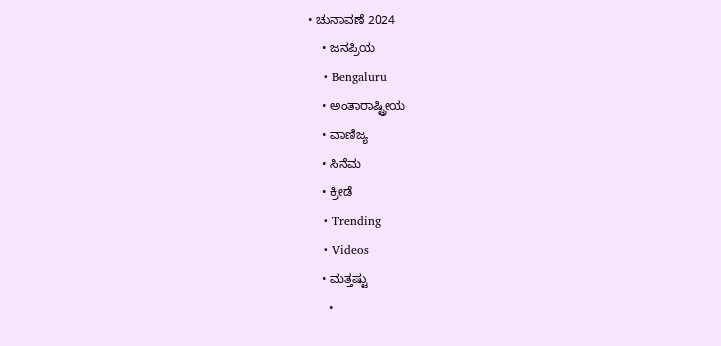• ಚುನಾವಣೆ 2024
    • ಜನಪ್ರಿಯ
    • Bengaluru
    • ಅಂತಾರಾಷ್ಟ್ರೀಯ
    • ವಾಣಿಜ್ಯ
    • ಸಿನೆಮ
    • ಕ್ರೀಡೆ
    • Trending
    • Videos
    • ಮತ್ತಷ್ಟು
      •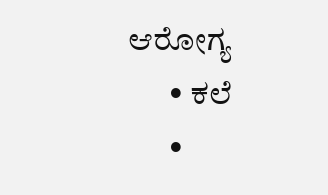ಆರೋಗ್ಯ
      • ಕಲೆ
      •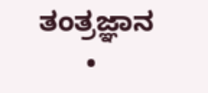ತಂತ್ರಜ್ಞಾನ
      •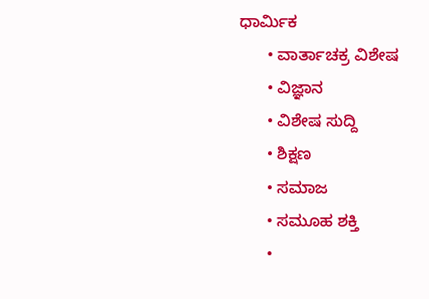ಧಾರ್ಮಿಕ
      • ವಾರ್ತಾಚಕ್ರ ವಿಶೇಷ
      • ವಿಜ್ಞಾನ
      • ವಿಶೇಷ ಸುದ್ದಿ
      • ಶಿಕ್ಷಣ
      • ಸಮಾಜ
      • ಸಮೂಹ ಶಕ್ತಿ
      •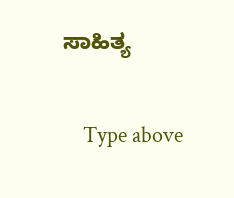ಸಾಹಿತ್ಯ

    Type above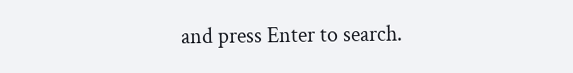and press Enter to search.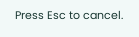Press Esc to cancel.